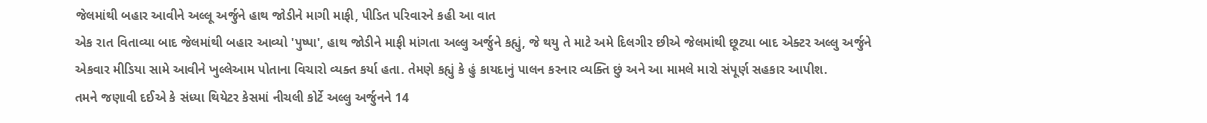જેલમાંથી બહાર આવીને અલ્લૂ અર્જુને હાથ જોડીને માગી માફી, પીડિત પરિવારને કહી આ વાત
એક રાત વિતાવ્યા બાદ જેલમાંથી બહાર આવ્યો 'પુષ્પા', હાથ જોડીને માફી માંગતા અલ્લુ અર્જુને કહ્યું, જે થયુ તે માટે અમે દિલગીર છીએ જેલમાંથી છૂટ્યા બાદ એક્ટર અલ્લુ અર્જુને એકવાર મીડિયા સામે આવીને ખુલ્લેઆમ પોતાના વિચારો વ્યક્ત કર્યા હતા. તેમણે કહ્યું કે હું કાયદાનું પાલન કરનાર વ્યક્તિ છું અને આ મામલે મારો સંપૂર્ણ સહકાર આપીશ.
તમને જણાવી દઈએ કે સંધ્યા થિયેટર કેસમાં નીચલી કોર્ટે અલ્લુ અર્જુનને 14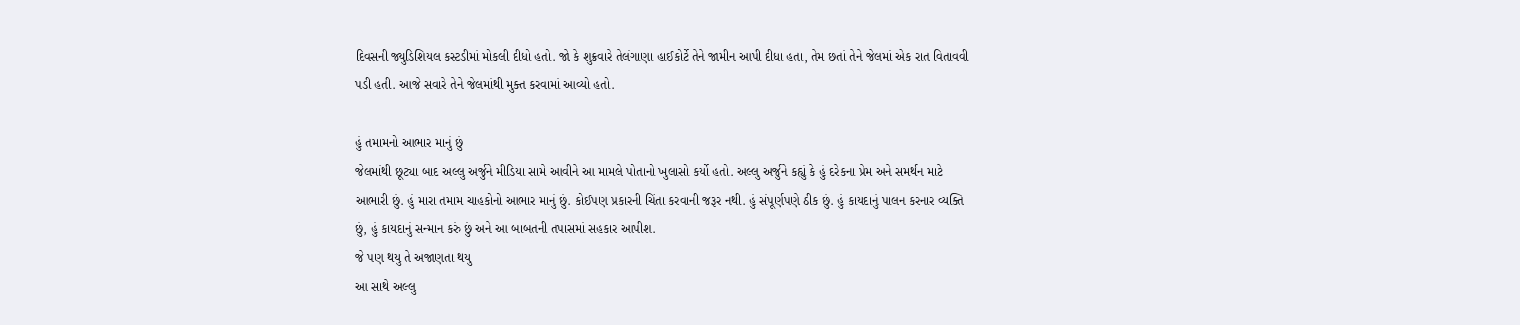દિવસની જ્યુડિશિયલ કસ્ટડીમાં મોકલી દીધો હતો. જો કે શુક્રવારે તેલંગાણા હાઈકોર્ટે તેને જામીન આપી દીધા હતા, તેમ છતાં તેને જેલમાં એક રાત વિતાવવી પડી હતી. આજે સવારે તેને જેલમાંથી મુક્ત કરવામાં આવ્યો હતો.

હું તમામનો આભાર માનું છું
જેલમાંથી છૂટ્યા બાદ અલ્લુ અર્જુને મીડિયા સામે આવીને આ મામલે પોતાનો ખુલાસો કર્યો હતો. અલ્લુ અર્જુને કહ્યું કે હું દરેકના પ્રેમ અને સમર્થન માટે આભારી છું. હું મારા તમામ ચાહકોનો આભાર માનું છું. કોઈપણ પ્રકારની ચિંતા કરવાની જરૂર નથી. હું સંપૂર્ણપણે ઠીક છું. હું કાયદાનું પાલન કરનાર વ્યક્તિ છું, હું કાયદાનું સન્માન કરું છું અને આ બાબતની તપાસમાં સહકાર આપીશ.
જે પણ થયુ તે અજાણતા થયુ
આ સાથે અલ્લુ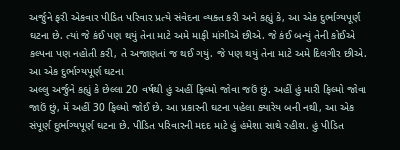અર્જુને ફરી એકવાર પીડિત પરિવાર પ્રત્યે સંવેદના વ્યક્ત કરી અને કહ્યું કે, આ એક દુર્ભાગ્યપૂર્ણ ઘટના છે. ત્યાં જે કંઈ પણ થયું તેના માટે અમે માફી માંગીએ છીએ. જે કંઈ બન્યું તેની કોઈએ કલ્પના પણ નહોતી કરી, તે અજાણતાં જ થઈ ગયું. જે પણ થયું તેના માટે અમે દિલગીર છીએ.
આ એક દુર્ભાગ્યપૂર્ણ ઘટના
અલ્લુ અર્જુને કહ્યું કે છેલ્લા 20 વર્ષથી હું અહીં ફિલ્મો જોવા જઉં છું. અહીં હું મારી ફિલ્મો જોવા જાઉં છું, મેં અહીં 30 ફિલ્મો જોઈ છે. આ પ્રકારની ઘટના પહેલા ક્યારેય બની નથી, આ એક સંપૂર્ણ દુર્ભાગ્યપૂર્ણ ઘટના છે. પીડિત પરિવારની મદદ માટે હું હંમેશા સાથે રહીશ. હું પીડિત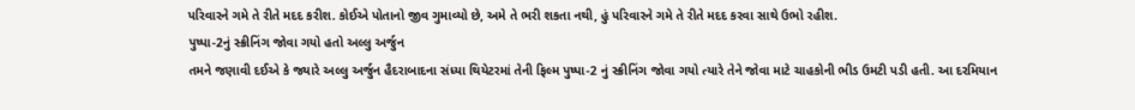પરિવારને ગમે તે રીતે મદદ કરીશ. કોઈએ પોતાનો જીવ ગુમાવ્યો છે, અમે તે ભરી શકતા નથી, હું પરિવારને ગમે તે રીતે મદદ કરવા સાથે ઉભો રહીશ.
પુષ્પા-2નું સ્ક્રીનિંગ જોવા ગયો હતો અલ્લુ અર્જુન
તમને જણાવી દઈએ કે જ્યારે અલ્લુ અર્જુન હૈદરાબાદના સંધ્યા થિયેટરમાં તેની ફિલ્મ પુષ્પા-2 નું સ્ક્રીનિંગ જોવા ગયો ત્યારે તેને જોવા માટે ચાહકોની ભીડ ઉમટી પડી હતી. આ દરમિયાન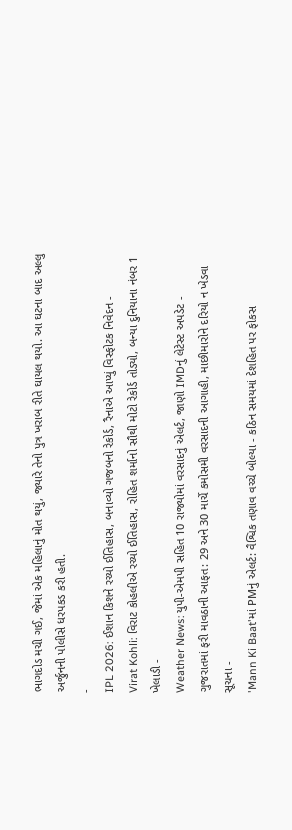ભાગદોડ મચી ગઈ, જેમાં એક મહિલાનું મોત થયું, જ્યારે તેનો પુત્ર ખરાબ રીતે ઘાયલ થયો. આ ઘટના બાદ અલ્લુ અર્જુનની પોલીસે ધરપકડ કરી હતી.
-
IPL 2026: ઈશાન કિશને રચ્યો ઈતિહાસ, બનાવ્યો ગજબનો રેકોર્ડ, રૈનાએ આપ્યું વિસ્ફોટક નિવેદન -
Virat Kohli: વિરાટ કોહલીએ રચ્યો ઈતિહાસ, રોહિત શર્માનો સૌથી મોટો રેકોર્ડ તોડ્યો, બન્યા દુનિયાના નંબર 1 ખેલાડી -
Weather News: યુપી-એમપી સહિત 10 રાજ્યોમાં વરસાદનું એલર્ટ, જાણો IMDનું લેટેસ્ટ અપડેટ -
ગુજરાતમાં ફરી માવઠાની આફત: 29 અને 30 માર્ચે કમોસમી વરસાદની આગાહી, માછીમારોને દરિયો ન ખેડવા સૂચના -
'Mann Ki Baat'માં PMનું એલર્ટ: વૈશ્વિક તણાવ વચ્ચે બોલ્યા - કઠિન સમયમાં દેશહિત પર ફોકસ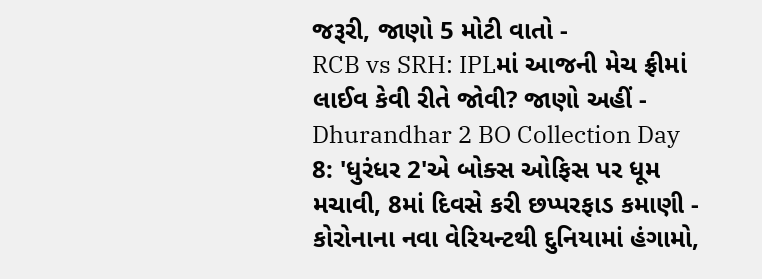જરૂરી, જાણો 5 મોટી વાતો -
RCB vs SRH: IPLમાં આજની મેચ ફ્રીમાં લાઈવ કેવી રીતે જોવી? જાણો અહીં -
Dhurandhar 2 BO Collection Day 8: 'ધુરંધર 2'એ બોક્સ ઓફિસ પર ધૂમ મચાવી, 8માં દિવસે કરી છપ્પરફાડ કમાણી -
કોરોનાના નવા વેરિયન્ટથી દુનિયામાં હંગામો,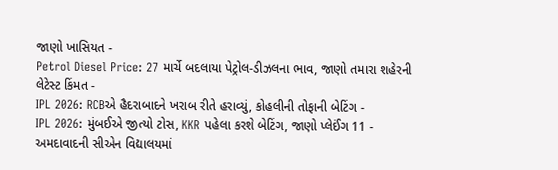જાણો ખાસિયત -
Petrol Diesel Price: 27 માર્ચે બદલાયા પેટ્રોલ-ડીઝલના ભાવ, જાણો તમારા શહેરની લેટેસ્ટ કિંમત -
IPL 2026: RCBએ હૈદરાબાદને ખરાબ રીતે હરાવ્યું, કોહલીની તોફાની બેટિંગ -
IPL 2026: મુંબઈએ જીત્યો ટોસ, KKR પહેલા કરશે બેટિંગ, જાણો પ્લેઈંગ 11 -
અમદાવાદની સીએન વિદ્યાલયમાં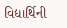વિદ્યાર્થિની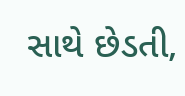સાથે છેડતી,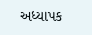અધ્યાપક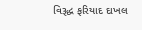વિરૂદ્ધ ફરિયાદ દાખલ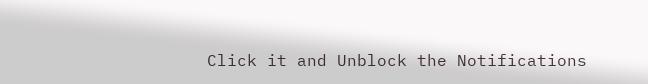Click it and Unblock the Notifications